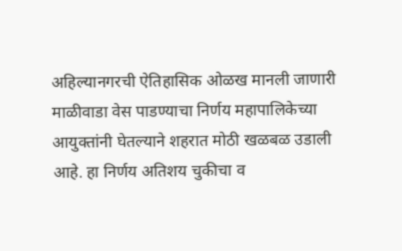अहिल्यानगरची ऐतिहासिक ओळख मानली जाणारी माळीवाडा वेस पाडण्याचा निर्णय महापालिकेच्या आयुक्तांनी घेतल्याने शहरात मोठी खळबळ उडाली आहे. हा निर्णय अतिशय चुकीचा व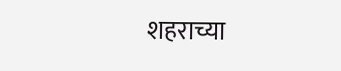शहराच्या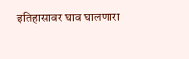इतिहासावर घाव घालणारा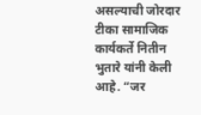असल्याची जोरदार टीका सामाजिक कार्यकर्ते नितीन भुतारे यांनी केली आहे. “जर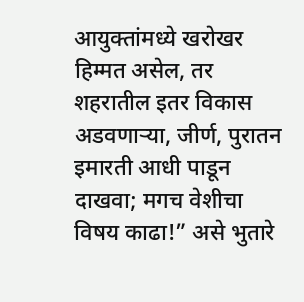आयुक्तांमध्ये खरोखर हिम्मत असेल, तर शहरातील इतर विकास अडवणाऱ्या, जीर्ण, पुरातन इमारती आधी पाडून दाखवा; मगच वेशीचा विषय काढा!” असे भुतारे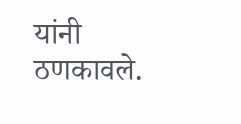यांनी ठणकावले.